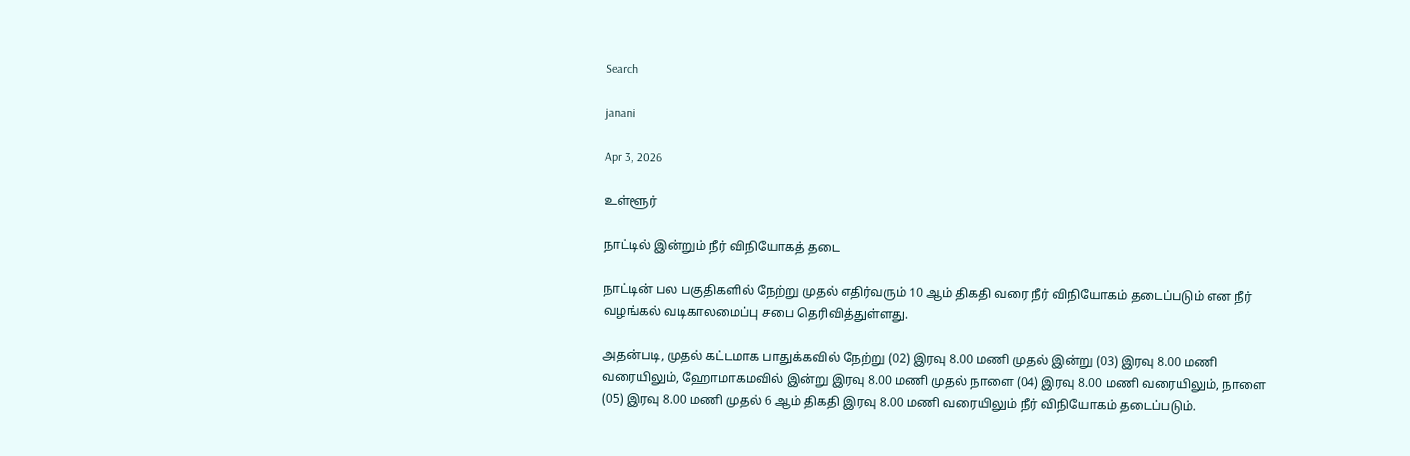Search

janani

Apr 3, 2026

உள்ளூர்

நாட்டில் இன்றும் நீர் விநியோகத் தடை

நாட்டின் பல பகுதிகளில் நேற்று முதல் எதிர்வரும் 10 ஆம் திகதி வரை நீர் விநியோகம் தடைப்படும் என நீர் வழங்கல் வடிகாலமைப்பு சபை தெரிவித்துள்ளது.

அதன்படி, முதல் கட்டமாக பாதுக்கவில் நேற்று (02) இரவு 8.00 மணி முதல் இன்று (03) இரவு 8.00 மணி வரையிலும், ஹோமாகமவில் இன்று இரவு 8.00 மணி முதல் நாளை (04) இரவு 8.00 மணி வரையிலும், நாளை (05) இரவு 8.00 மணி முதல் 6 ஆம் திகதி இரவு 8.00 மணி வரையிலும் நீர் விநியோகம் தடைப்படும்.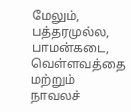மேலும், பத்தரமுல்ல, பாமன்கடை, வெள்ளவத்தை மற்றும் நாவலச்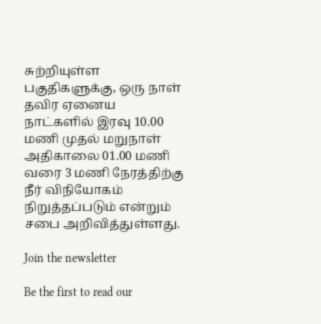சுற்றியுள்ள பகுதிகளுக்கு, ஒரு நாள் தவிர ஏனைய நாட்களில் இரவு 10.00 மணி முதல் மறுநாள் அதிகாலை 01.00 மணி வரை 3 மணி நேரத்திற்கு நீர் விநியோகம் நிறுத்தப்படும் என்றும் சபை அறிவித்துள்ளது.

Join the newsletter

Be the first to read our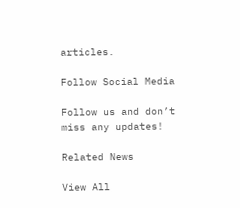articles.

Follow Social Media

Follow us and don’t miss any updates!

Related News

View All